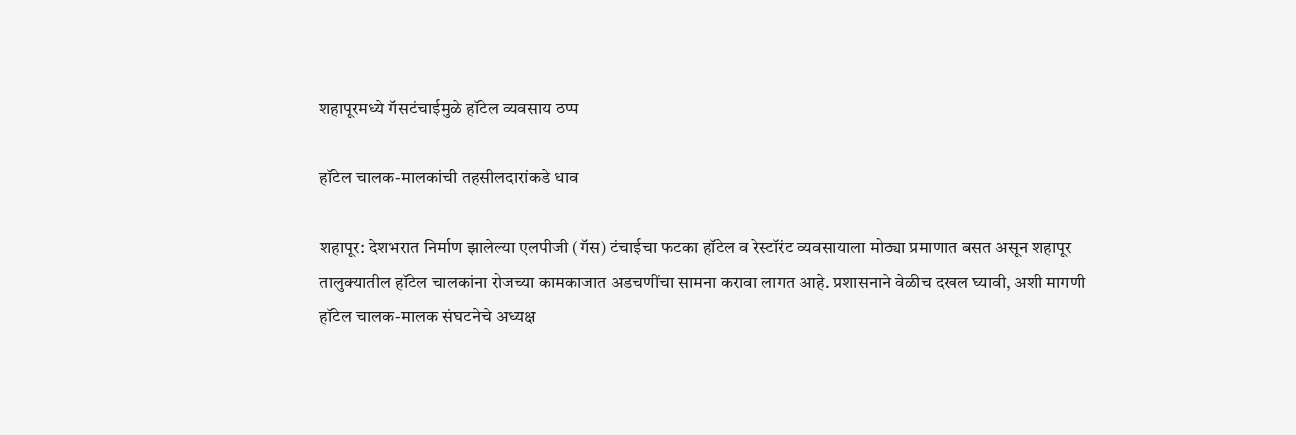शहापूरमध्ये गॅसटंचाईमुळे हॉटेल व्यवसाय ठप्प

हॉटेल चालक-मालकांची तहसीलदारांकडे धाव

शहापूर: देशभरात निर्माण झालेल्या एलपीजी (गॅस) टंचाईचा फटका हॉटेल व रेस्टॉरंट व्यवसायाला मोठ्या प्रमाणात बसत असून शहापूर तालुक्यातील हॉटेल चालकांना रोजच्या कामकाजात अडचणींचा सामना करावा लागत आहे. प्रशासनाने वेळीच दखल घ्यावी, अशी मागणी हॉटेल चालक-मालक संघटनेचे अध्यक्ष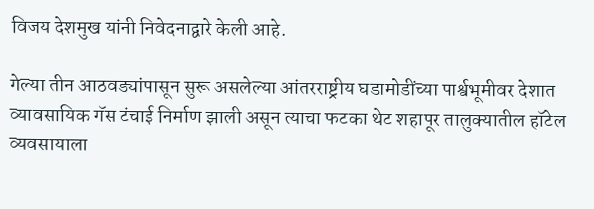विजय देशमुख यांनी निवेदनाद्वारे केली आहे.

गेल्या तीन आठवड्यांपासून सुरू असलेल्या आंतरराष्ट्रीय घडामोडींच्या पार्श्वभूमीवर देशात व्यावसायिक गॅस टंचाई निर्माण झाली असून त्याचा फटका थेट शहापूर तालुक्यातील हॉटेल व्यवसायाला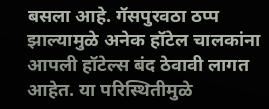बसला आहे. गॅसपुरवठा ठप्प झाल्यामुळे अनेक हॉटेल चालकांना आपली हॉटेल्स बंद ठेवावी लागत आहेत. या परिस्थितीमुळे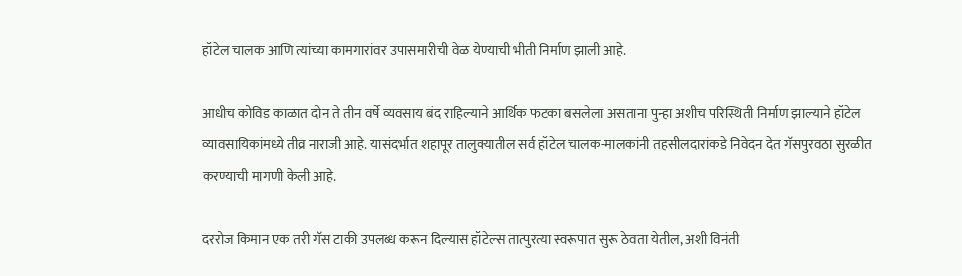हॉटेल चालक आणि त्यांच्या कामगारांवर उपासमारीची वेळ येण्याची भीती निर्माण झाली आहे.

आधीच कोविड काळात दोन ते तीन वर्षे व्यवसाय बंद राहिल्याने आर्थिक फटका बसलेला असताना पुन्हा अशीच परिस्थिती निर्माण झाल्याने हॉटेल व्यावसायिकांमध्ये तीव्र नाराजी आहे. यासंदर्भात शहापूर तालुक्यातील सर्व हॉटेल चालक-मालकांनी तहसीलदारांकडे निवेदन देत गॅसपुरवठा सुरळीत करण्याची मागणी केली आहे.

दररोज किमान एक तरी गॅस टाकी उपलब्ध करून दिल्यास हॉटेल्स तात्पुरत्या स्वरूपात सुरू ठेवता येतील, अशी विनंती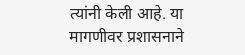त्यांनी केली आहे. या मागणीवर प्रशासनाने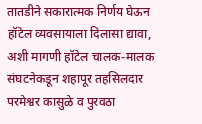तातडीने सकारात्मक निर्णय घेऊन हॉटेल व्यवसायाला दिलासा द्यावा, अशी मागणी हॉटेल चालक-मालक संघटनेकडून शहापूर तहसिलदार परमेश्वर कासुळे व पुरवठा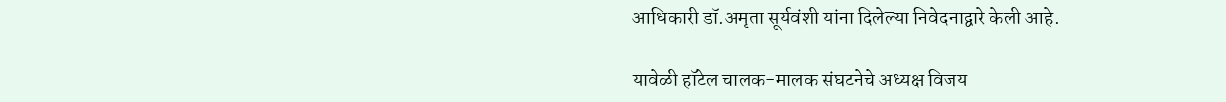आधिकारी डॉ.अमृता सूर्यवंशी यांना दिलेल्या निवेदनाद्वारे केली आहे.

यावेळी हॉटेल चालक-मालक संघटनेचे अध्यक्ष विजय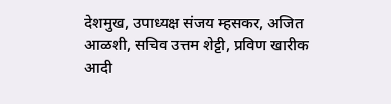देशमुख, उपाध्यक्ष संजय म्हसकर, अजित आळशी, सचिव उत्तम शेट्टी, प्रविण खारीक आदी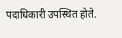पदाधिकारी उपस्थित होते.